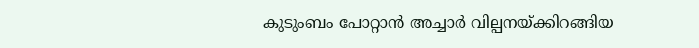കുടുംബം പോറ്റാൻ അച്ചാർ വില്പനയ്ക്കിറങ്ങിയ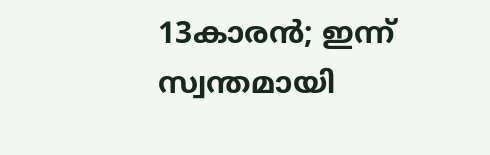13കാരൻ; ഇന്ന് സ്വന്തമായി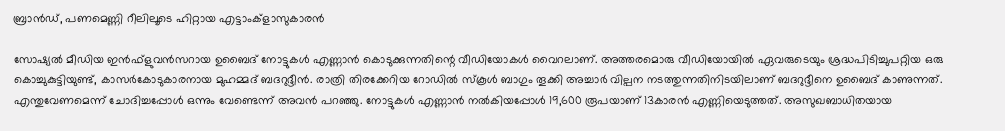ബ്രാൻഡ്, പണമെണ്ണി റീലിലൂടെ ഹിറ്റായ എട്ടാംക്ളാസുകാരൻ

സോഷ്യൽ മീഡിയ ഇൻഫ്ളുവൻസറായ ഉബൈദ് നോട്ടുകൾ എണ്ണാൻ കൊടുക്കുന്നതിന്റെ വീഡിയോകൾ വൈറലാണ്. അത്തരമൊരു വീഡിയോയിൽ ഏവരുടെയും ശ്രദ്ധപിടിച്ചുപറ്റിയ ഒരു കൊച്ചുകുട്ടിയുണ്ട്, കാസർകോടുകാരനായ മുഹമ്മദ് ബദറുദ്ദീൻ. രാത്രി തിരക്കേറിയ റോഡിൽ സ്കൂൾ ബാഗും തൂക്കി അച്ചാർ വില്പന നടത്തുന്നതിനിടയിലാണ് ബദറുദ്ദീനെ ഉബൈദ് കാണുന്നത്. എന്തുവേണമെന്ന് ചോദിച്ചപ്പോൾ ഒന്നും വേണ്ടെന്ന് അവൻ പറഞ്ഞു. നോട്ടുകൾ എണ്ണാൻ നൽകിയപ്പോൾ 19,600 രൂപയാണ് 13കാരൻ എണ്ണിയെടുത്തത്. അസുഖബാധിതയായ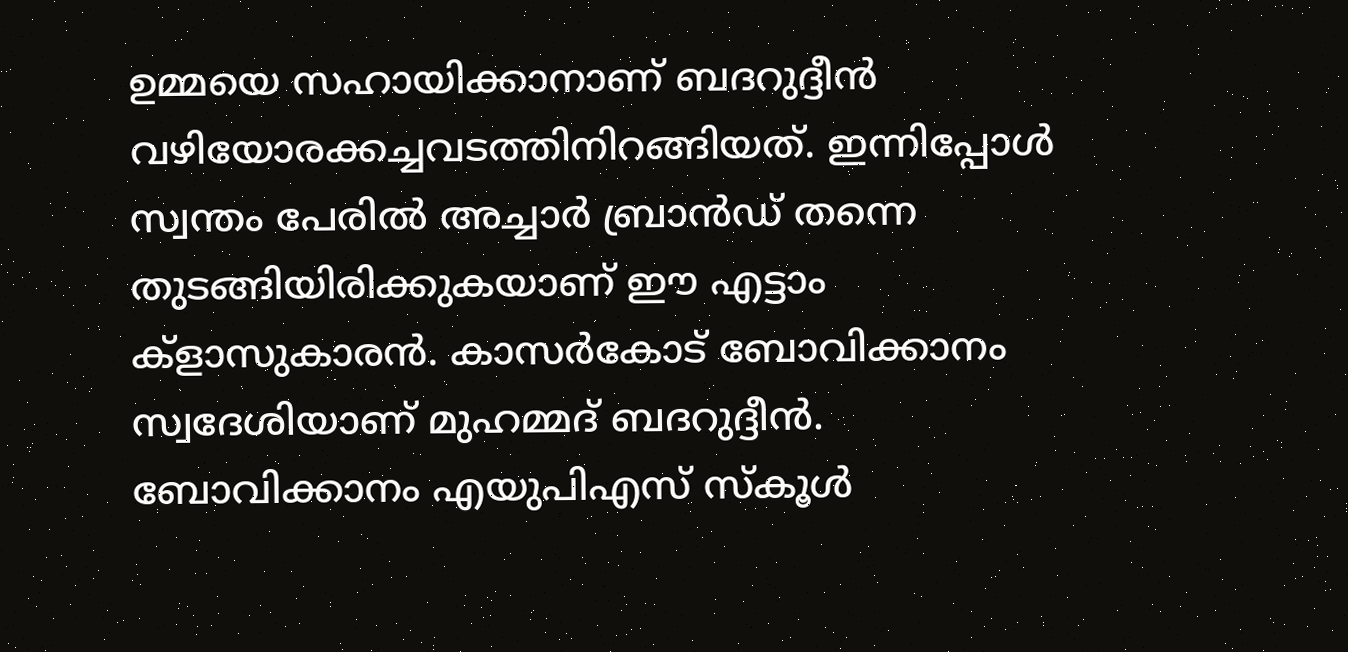ഉമ്മയെ സഹായിക്കാനാണ് ബദറുദ്ദീൻ വഴിയോരക്കച്ചവടത്തിനിറങ്ങിയത്. ഇന്നിപ്പോൾ സ്വന്തം പേരിൽ അച്ചാർ ബ്രാൻഡ് തന്നെ തുടങ്ങിയിരിക്കുകയാണ് ഈ എട്ടാം ക്ളാസുകാരൻ. കാസർകോട് ബോവിക്കാനം സ്വദേശിയാണ് മുഹമ്മദ് ബദറുദ്ദീൻ. ബോവിക്കാനം എയുപിഎസ് സ്കൂൾ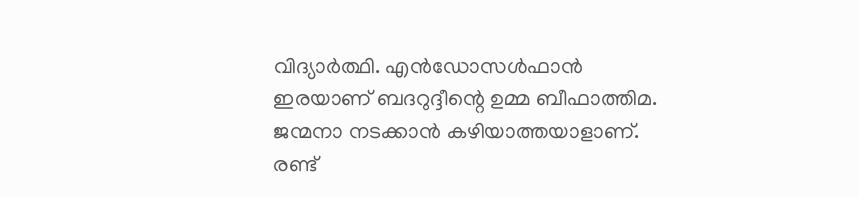വിദ്യാർത്ഥി. എൻഡോസൾഫാൻ ഇരയാണ് ബദറുദ്ദീന്റെ ഉമ്മ ബീഫാത്തിമ. ജന്മനാ നടക്കാൻ കഴിയാത്തയാളാണ്. രണ്ട്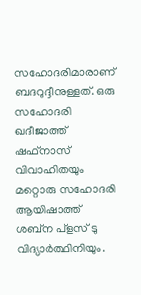സഹോദരിമാരാണ് ബദറുദ്ദീനുള്ളത്. ഒരു സഹോദരി ഖദീജാത്ത് ഷഫ്നാസ് വിവാഹിതയും മറ്റൊരു സഹോദരി ആയിഷാത്ത് ശബ്ന പ്ളസ് ടു വിദ്യാർത്ഥിനിയും.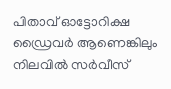പിതാവ് ഓട്ടോറിക്ഷ ഡ്രൈവർ ആണെങ്കിലും നിലവിൽ സർവീസ്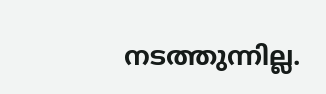നടത്തുന്നില്ല.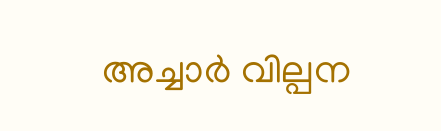അച്ചാർ വില്പന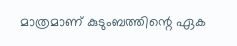മാത്രമാണ് കുടുംബത്തിന്റെ ഏക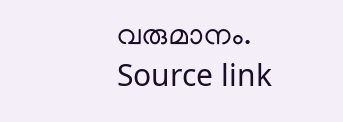വരുമാനം.
Source link